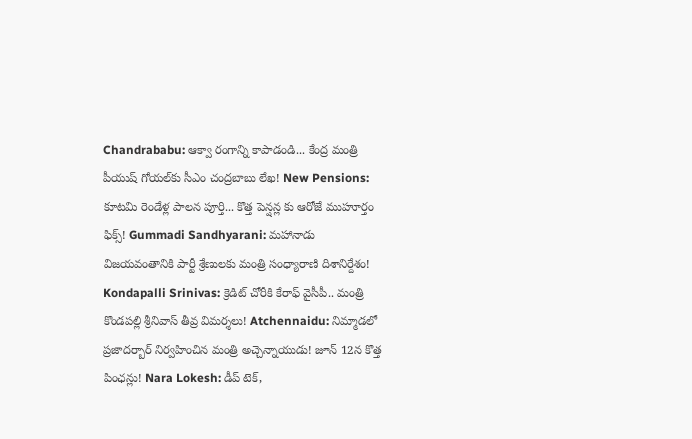Chandrababu: ఆక్వా రంగాన్ని కాపాడండి... కేంద్ర మంత్రి పీయుష్ గోయల్‌కు సీఎం చంద్రబాబు లేఖ! New Pensions: కూటమి రెండేళ్ల పాలన పూర్తి... కొత్త పెన్షన్ల కు ఆరోజే ముహూర్తం ఫిక్స్! Gummadi Sandhyarani: మహానాడు విజయవంతానికి పార్టీ శ్రేణులకు మంత్రి సంధ్యారాణి దిశానిర్దేశం! Kondapalli Srinivas: క్రెడిట్ చోరీకి కేరాఫ్ వైసీపీ.. మంత్రి కొండపల్లి శ్రీనివాస్ తీవ్ర విమర్శలు! Atchennaidu: నిమ్మాడలో ప్రజాదర్బార్ నిర్వహించిన మంత్రి అచ్చెన్నాయుడు! జూన్ 12న కొత్త పింఛన్లు! Nara Lokesh: డీప్ టెక్,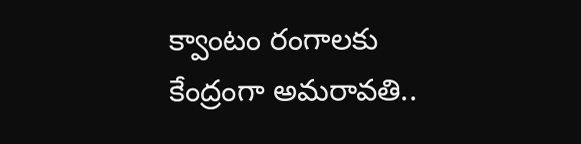క్వాంటం రంగాలకు కేంద్రంగా అమరావతి..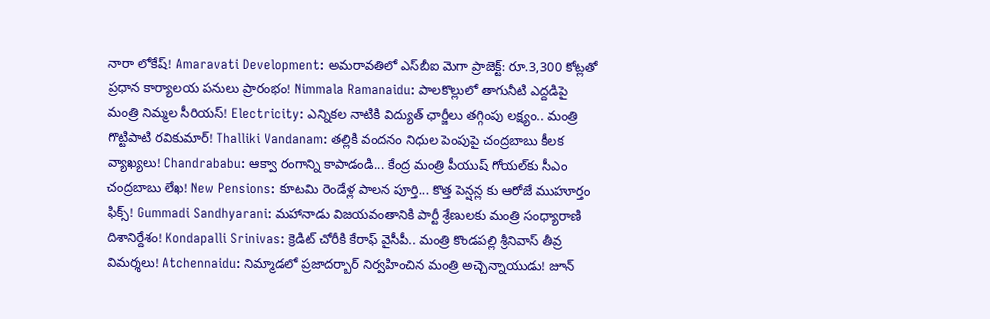నారా లోకేష్! Amaravati Development: అమరావతిలో ఎస్‌బీఐ మెగా ప్రాజెక్ట్: రూ.3,300 కోట్లతో ప్రధాన కార్యాలయ పనులు ప్రారంభం! Nimmala Ramanaidu: పాలకొల్లులో తాగునీటి ఎద్దడిపై మంత్రి నిమ్మల సీరియస్! Electricity: ఎన్నికల నాటికి విద్యుత్ ఛార్జీలు తగ్గింపు లక్ష్యం.. మంత్రి గొట్టిపాటి రవికుమార్! Thalliki Vandanam: తల్లికి వందనం నిధుల పెంపుపై చంద్రబాబు కీలక వ్యాఖ్యలు! Chandrababu: ఆక్వా రంగాన్ని కాపాడండి... కేంద్ర మంత్రి పీయుష్ గోయల్‌కు సీఎం చంద్రబాబు లేఖ! New Pensions: కూటమి రెండేళ్ల పాలన పూర్తి... కొత్త పెన్షన్ల కు ఆరోజే ముహూర్తం ఫిక్స్! Gummadi Sandhyarani: మహానాడు విజయవంతానికి పార్టీ శ్రేణులకు మంత్రి సంధ్యారాణి దిశానిర్దేశం! Kondapalli Srinivas: క్రెడిట్ చోరీకి కేరాఫ్ వైసీపీ.. మంత్రి కొండపల్లి శ్రీనివాస్ తీవ్ర విమర్శలు! Atchennaidu: నిమ్మాడలో ప్రజాదర్బార్ నిర్వహించిన మంత్రి అచ్చెన్నాయుడు! జూన్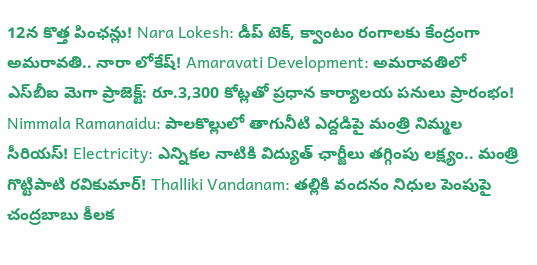12న కొత్త పింఛన్లు! Nara Lokesh: డీప్ టెక్, క్వాంటం రంగాలకు కేంద్రంగా అమరావతి.. నారా లోకేష్! Amaravati Development: అమరావతిలో ఎస్‌బీఐ మెగా ప్రాజెక్ట్: రూ.3,300 కోట్లతో ప్రధాన కార్యాలయ పనులు ప్రారంభం! Nimmala Ramanaidu: పాలకొల్లులో తాగునీటి ఎద్దడిపై మంత్రి నిమ్మల సీరియస్! Electricity: ఎన్నికల నాటికి విద్యుత్ ఛార్జీలు తగ్గింపు లక్ష్యం.. మంత్రి గొట్టిపాటి రవికుమార్! Thalliki Vandanam: తల్లికి వందనం నిధుల పెంపుపై చంద్రబాబు కీలక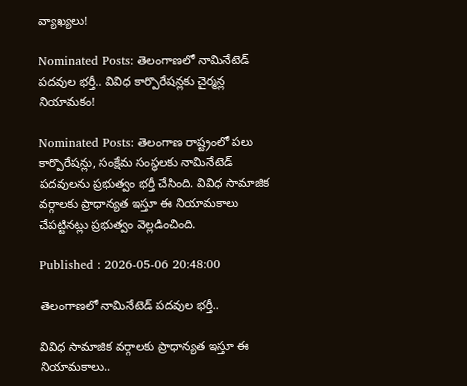వ్యాఖ్యలు!

Nominated Posts: తెలంగాణలో నామినేటెడ్ పదవుల భర్తీ.. వివిధ కార్పొరేషన్లకు చైర్మన్ల నియామకం!

Nominated Posts: తెలంగాణ రాష్ట్రంలో పలు కార్పొరేషన్లు, సంక్షేమ సంస్థలకు నామినేటెడ్ పదవులను ప్రభుత్వం భర్తీ చేసింది. వివిధ సామాజిక వర్గాలకు ప్రాధాన్యత ఇస్తూ ఈ నియామకాలు చేపట్టినట్లు ప్రభుత్వం వెల్లడించింది.

Published : 2026-05-06 20:48:00

తెలంగాణలో నామినేటెడ్ పదవుల భర్తీ..

వివిధ సామాజిక వర్గాలకు ప్రాధాన్యత ఇస్తూ ఈ నియామకాలు..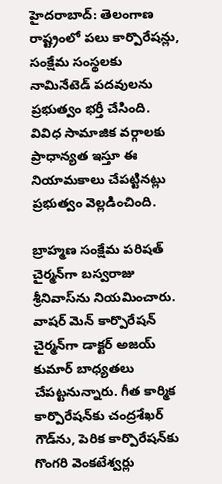హైదరాబాద్: తెలంగాణ రాష్ట్రంలో పలు కార్పొరేషన్లు, సంక్షేమ సంస్థలకు నామినేటెడ్ పదవులను ప్రభుత్వం భర్తీ చేసింది. వివిధ సామాజిక వర్గాలకు ప్రాధాన్యత ఇస్తూ ఈ నియామకాలు చేపట్టినట్లు ప్రభుత్వం వెల్లడించింది.

బ్రాహ్మణ సంక్షేమ పరిషత్ చైర్మన్‌గా బస్వరాజు శ్రీనివాస్‌ను నియమించారు. వాషర్ మెన్ కార్పొరేషన్ చైర్మన్‌గా డాక్టర్ అజయ్ కుమార్ బాధ్యతలు చేపట్టనున్నారు. గీత కార్మిక కార్పొరేషన్‌కు చంద్రశేఖర్ గౌడ్‌ను, పెరిక కార్పొరేషన్‌కు గొంగరి వెంకటేశ్వర్లు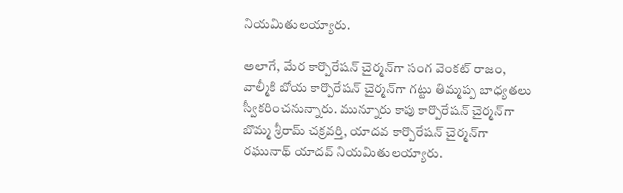నియమితులయ్యారు.

అలాగే, మేర కార్పొరేషన్ చైర్మన్‌గా సంగ వెంకట్ రాజం, వాల్మీకి బోయ కార్పొరేషన్ చైర్మన్‌గా గట్టు తిమ్మప్ప బాధ్యతలు స్వీకరించనున్నారు. మున్నూరు కాపు కార్పొరేషన్ చైర్మన్‌గా బొమ్మ శ్రీరామ్ చక్రవర్తి, యాదవ కార్పొరేషన్ చైర్మన్‌గా రఘునాథ్ యాదవ్ నియమితులయ్యారు.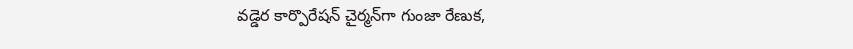వడ్డెర కార్పొరేషన్ చైర్మన్‌గా గుంజా రేణుక,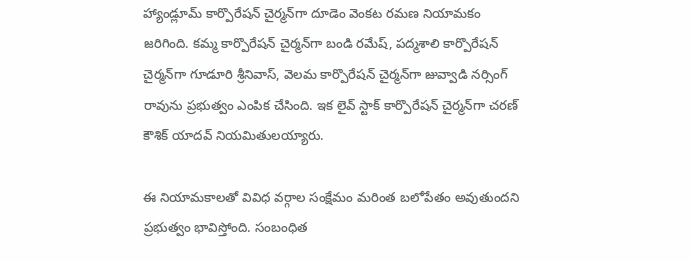హ్యాండ్లూమ్ కార్పొరేషన్ చైర్మన్‌గా దూడెం వెంకట రమణ నియామకం జరిగింది. కమ్మ కార్పొరేషన్ చైర్మన్‌గా బండి రమేష్, పద్మశాలి కార్పొరేషన్ చైర్మన్‌గా గూడూరి శ్రీనివాస్, వెలమ కార్పొరేషన్ చైర్మన్‌గా జువ్వాడి నర్సింగ్ రావును ప్రభుత్వం ఎంపిక చేసింది. ఇక లైవ్ స్టాక్ కార్పొరేషన్ చైర్మన్‌గా చరణ్ కౌశిక్ యాదవ్ నియమితులయ్యారు.

ఈ నియామకాలతో వివిధ వర్గాల సంక్షేమం మరింత బలోపేతం అవుతుందని ప్రభుత్వం భావిస్తోంది. సంబంధిత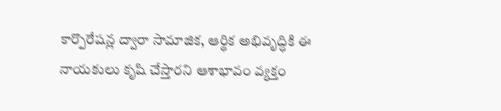కార్పొరేషన్ల ద్వారా సామాజిక, ఆర్థిక అభివృద్ధికి ఈ నాయకులు కృషి చేస్తారని ఆశాభావం వ్యక్తం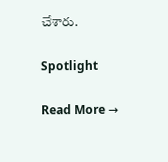చేశారు.

Spotlight

Read More →